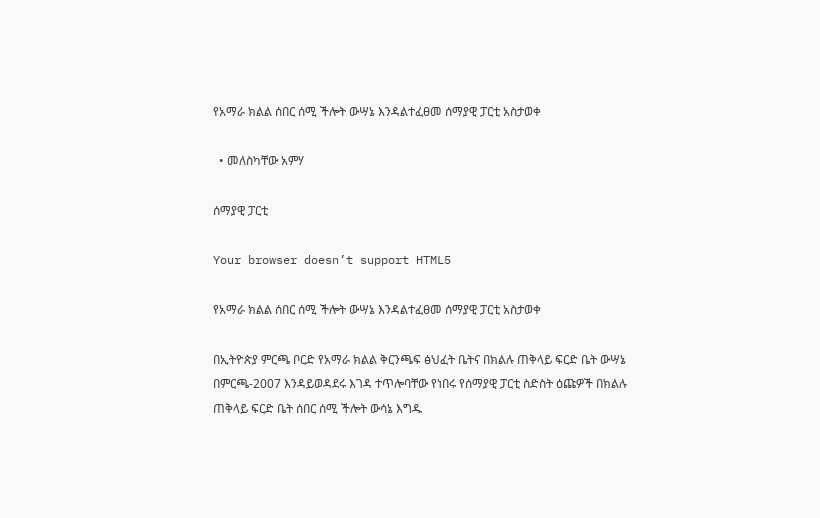የአማራ ክልል ሰበር ሰሚ ችሎት ውሣኔ እንዳልተፈፀመ ሰማያዊ ፓርቲ አስታወቀ

  • መለስካቸው አምሃ

ሰማያዊ ፓርቲ

Your browser doesn’t support HTML5

የአማራ ክልል ሰበር ሰሚ ችሎት ውሣኔ እንዳልተፈፀመ ሰማያዊ ፓርቲ አስታወቀ

በኢትዮጵያ ምርጫ ቦርድ የአማራ ክልል ቅርንጫፍ ፅህፈት ቤትና በክልሉ ጠቅላይ ፍርድ ቤት ውሣኔ በምርጫ-2007 እንዳይወዳደሩ እገዳ ተጥሎባቸው የነበሩ የሰማያዊ ፓርቲ ስድስት ዕጩዎች በክልሉ ጠቅላይ ፍርድ ቤት ሰበር ሰሚ ችሎት ውሳኔ እግዱ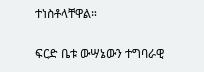ተነስቶላቸዋል።

ፍርድ ቤቱ ውሣኔውን ተግባራዊ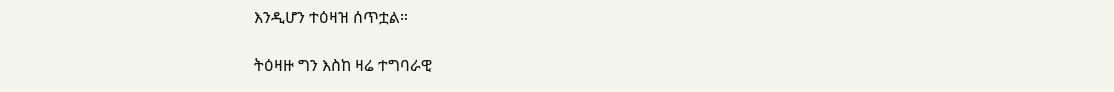እንዲሆን ተዕዛዝ ሰጥቷል።

ትዕዛዙ ግን እስከ ዛሬ ተግባራዊ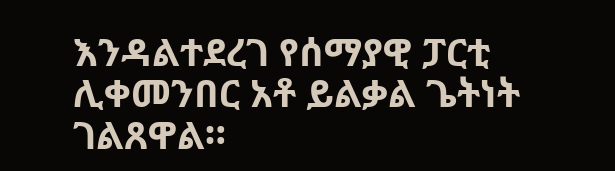እንዳልተደረገ የሰማያዊ ፓርቲ ሊቀመንበር አቶ ይልቃል ጌትነት ገልጸዋል።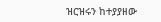ዝርዝሩን ከተያያዘው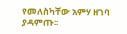የመለስካቸው አምሃ ዘገባ ያዳምጡ፡፡